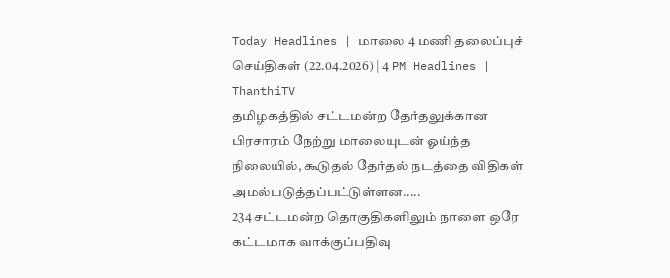Today Headlines | மாலை 4 மணி தலைப்புச் செய்திகள் (22.04.2026) | 4 PM Headlines | ThanthiTV
தமிழகத்தில் சட்டமன்ற தேர்தலுக்கான பிரசாரம் நேற்று மாலையுடன் ஓய்ந்த நிலையில், கூடுதல் தேர்தல் நடத்தை விதிகள் அமல்படுத்தப்பட்டுள்ளன.....
234 சட்டமன்ற தொகுதிகளிலும் நாளை ஒரே கட்டமாக வாக்குப்பதிவு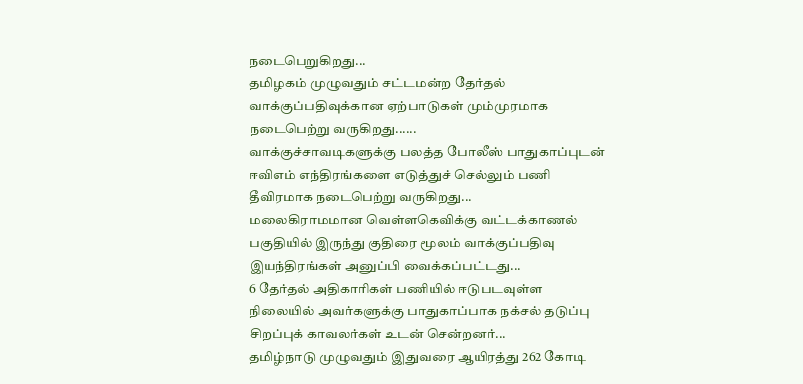நடைபெறுகிறது...
தமிழகம் முழுவதும் சட்டமன்ற தேர்தல் வாக்குப்பதிவுக்கான ஏற்பாடுகள் மும்முரமாக நடைபெற்று வருகிறது......
வாக்குச்சாவடிகளுக்கு பலத்த போலீஸ் பாதுகாப்புடன் ஈவிஎம் எந்திரங்களை எடுத்துச் செல்லும் பணி தீவிரமாக நடைபெற்று வருகிறது...
மலைகிராமமான வெள்ளகெவிக்கு வட்டக்காணல் பகுதியில் இருந்து குதிரை மூலம் வாக்குப்பதிவு இயந்திரங்கள் அனுப்பி வைக்கப்பட்டது...
6 தேர்தல் அதிகாரிகள் பணியில் ஈடுபடவுள்ள நிலையில் அவர்களுக்கு பாதுகாப்பாக நக்சல் தடுப்பு சிறப்புக் காவலர்கள் உடன் சென்றனர்...
தமிழ்நாடு முழுவதும் இதுவரை ஆயிரத்து 262 கோடி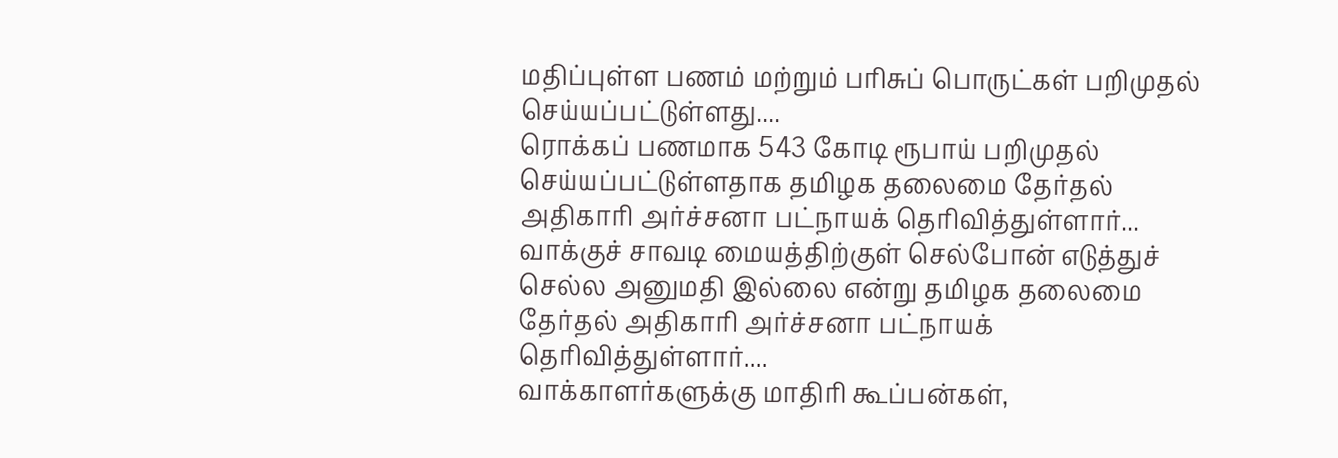மதிப்புள்ள பணம் மற்றும் பரிசுப் பொருட்கள் பறிமுதல் செய்யப்பட்டுள்ளது....
ரொக்கப் பணமாக 543 கோடி ரூபாய் பறிமுதல் செய்யப்பட்டுள்ளதாக தமிழக தலைமை தேர்தல் அதிகாரி அர்ச்சனா பட்நாயக் தெரிவித்துள்ளார்...
வாக்குச் சாவடி மையத்திற்குள் செல்போன் எடுத்துச் செல்ல அனுமதி இல்லை என்று தமிழக தலைமை தேர்தல் அதிகாரி அர்ச்சனா பட்நாயக் தெரிவித்துள்ளார்....
வாக்காளர்களுக்கு மாதிரி கூப்பன்கள்,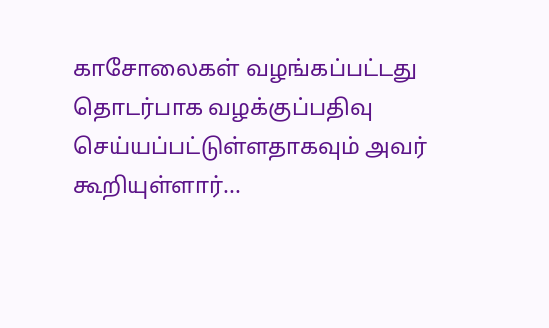காசோலைகள் வழங்கப்பட்டது தொடர்பாக வழக்குப்பதிவு செய்யப்பட்டுள்ளதாகவும் அவர் கூறியுள்ளார்...